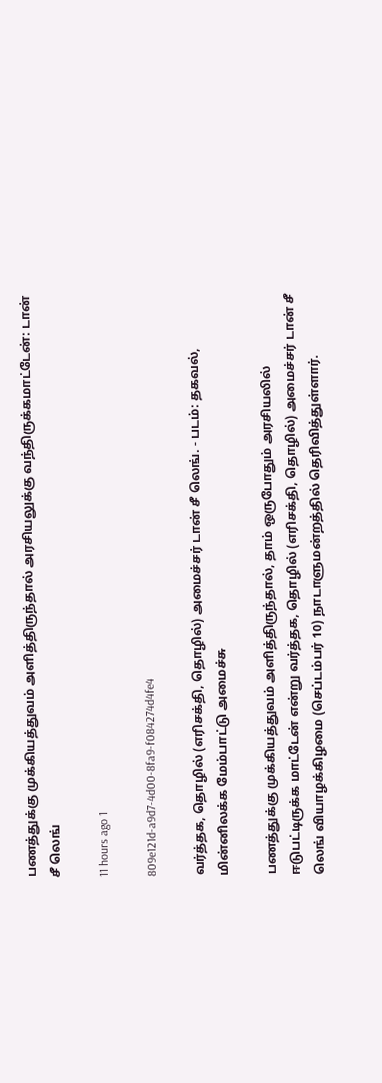பணத்துக்கு முக்கியத்துவம் அளித்திருந்தால் அரசியலுக்கு வந்திருக்கமாட்டேன்: டான் சீ லெங்

11 hours ago 1

809e121d-a9d7-4d00-8fa9-f084274d4fe4

வர்த்தக, தொழில் (எரிசக்தி, தொழில்) அமைச்சர் டான் சீ லெங். - படம்: தகவல், மின்னிலக்க மேம்பாட்டு அமைச்சு

பணத்துக்கு முக்கியத்துவம் அளித்திருந்தால், தாம் ஒருபோதும் அரசியலில் ஈடுபட்டிருக்க மாட்டேன் என்று வர்த்தக, தொழில் (எரிசக்தி, தொழில்) அமைச்சர் டான் சீ லெங் வியாழக்கிழமை (செப்டம்பர் 10) நாடாளுமன்றத்தில் தெரிவித்துள்ளார்.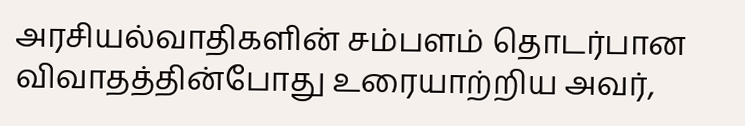அரசியல்வாதிகளின் சம்பளம் தொடர்பான விவாதத்தின்போது உரையாற்றிய அவர்,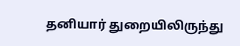தனியார் துறையிலிருந்து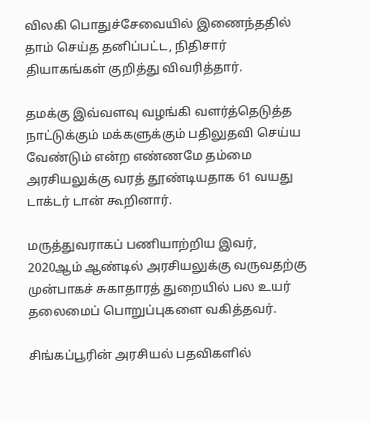விலகி பொதுச்சேவையில் இணைந்ததில் தாம் செய்த தனிப்பட்ட, நிதிசார் தியாகங்கள் குறித்து விவரித்தார்.

தமக்கு இவ்வளவு வழங்கி வளர்த்தெடுத்த நாட்டுக்கும் மக்களுக்கும் பதிலுதவி செய்ய வேண்டும் என்ற எண்ணமே தம்மை அரசியலுக்கு வரத் தூண்டியதாக 61 வயது டாக்டர் டான் கூறினார்.

மருத்துவராகப் பணியாற்றிய இவர், 2020ஆம் ஆண்டில் அரசியலுக்கு வருவதற்கு முன்பாகச் சுகாதாரத் துறையில் பல உயர் தலைமைப் பொறுப்புகளை வகித்தவர்.

சிங்கப்பூரின் அரசியல் பதவிகளில்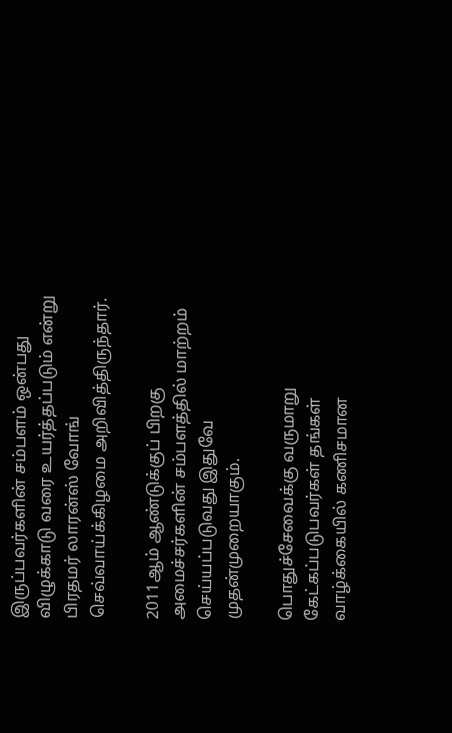இருப்பவர்களின் சம்பளம் ஒன்பது விழுக்காடு வரை உயர்த்தப்படும் என்று பிரதமர் லாரன்ஸ் வோங் செவ்வாய்க்கிழமை அறிவித்திருந்தார்.

2011ஆம் ஆண்டுக்குப் பிறகு அமைச்சர்களின் சம்பளத்தில் மாற்றம் செய்யப்படுவது இதுவே முதன்முறையாகும்.

பொதுச்சேவைக்கு வருமாறு கேட்கப்படுபவர்கள் தங்கள் வாழ்க்கையில் கணிசமான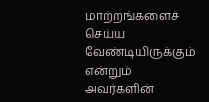மாற்றங்களைச் செய்ய வேண்டியிருக்கும் என்றும் அவர்களின்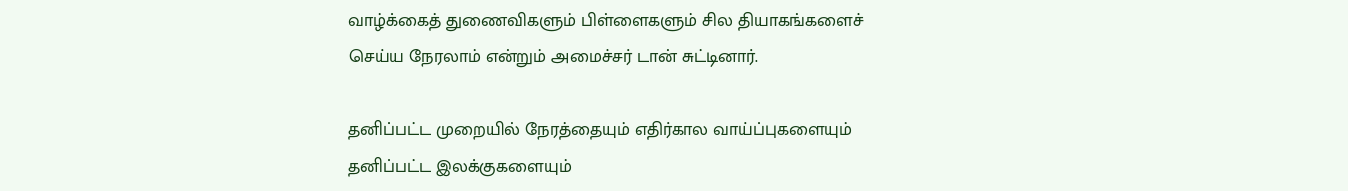வாழ்க்கைத் துணைவிகளும் பிள்ளைகளும் சில தியாகங்களைச் செய்ய நேரலாம் என்றும் அமைச்சர் டான் சுட்டினார்.

தனிப்பட்ட முறையில் நேரத்தையும் எதிர்கால வாய்ப்புகளையும் தனிப்பட்ட இலக்குகளையும்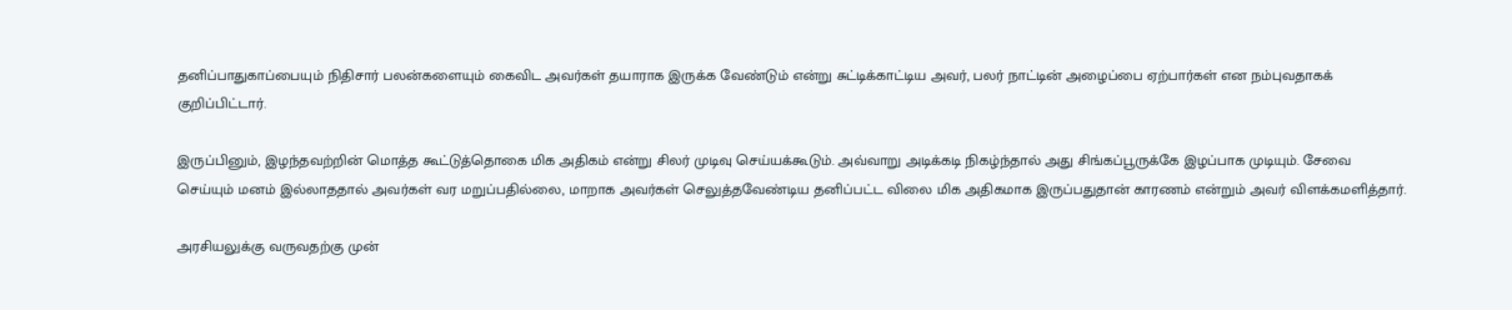தனிப்பாதுகாப்பையும் நிதிசார் பலன்களையும் கைவிட அவர்கள் தயாராக இருக்க வேண்டும் என்று சுட்டிக்காட்டிய அவர், பலர் நாட்டின் அழைப்பை ஏற்பார்கள் என நம்புவதாகக் குறிப்பிட்டார்.

இருப்பினும், இழந்தவற்றின் மொத்த கூட்டுத்தொகை மிக அதிகம் என்று சிலர் முடிவு செய்யக்கூடும். அவ்வாறு அடிக்கடி நிகழ்ந்தால் அது சிங்கப்பூருக்கே இழப்பாக முடியும். சேவை செய்யும் மனம் இல்லாததால் அவர்கள் வர மறுப்பதில்லை, மாறாக அவர்கள் செலுத்தவேண்டிய தனிப்பட்ட விலை மிக அதிகமாக இருப்பதுதான் காரணம் என்றும் அவர் விளக்கமளித்தார்.

அரசியலுக்கு வருவதற்கு முன்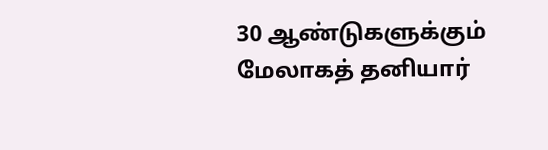30 ஆண்டுகளுக்கும் மேலாகத் தனியார்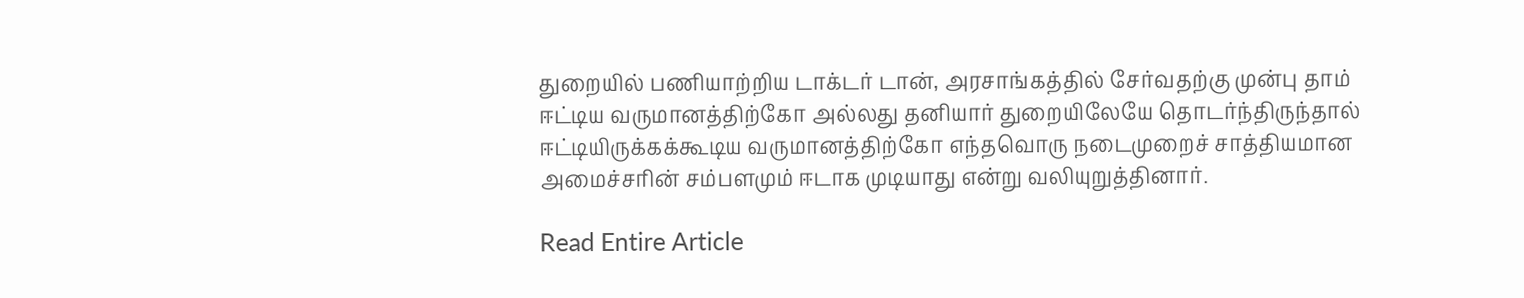துறையில் பணியாற்றிய டாக்டர் டான், அரசாங்கத்தில் சேர்வதற்கு முன்பு தாம் ஈட்டிய வருமானத்திற்கோ அல்லது தனியார் துறையிலேயே தொடர்ந்திருந்தால் ஈட்டியிருக்கக்கூடிய வருமானத்திற்கோ எந்தவொரு நடைமுறைச் சாத்தியமான அமைச்சரின் சம்பளமும் ஈடாக முடியாது என்று வலியுறுத்தினார்.

Read Entire Article